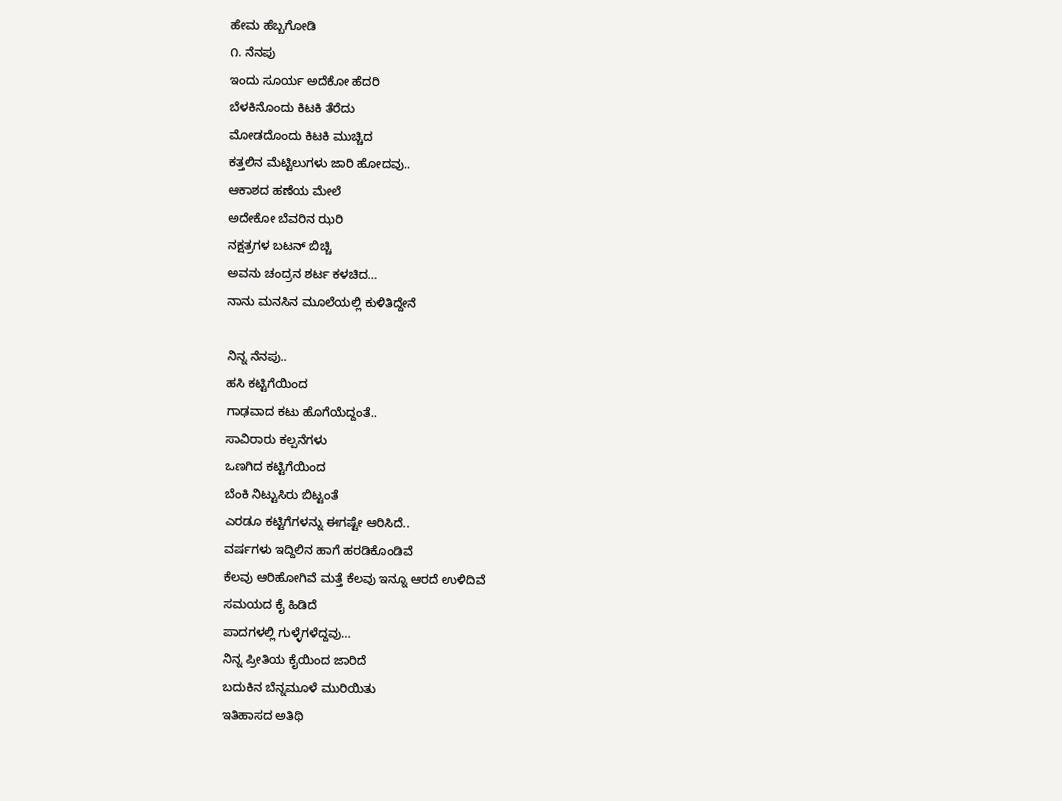ಹೇಮ ಹೆಬ್ಬಗೋಡಿ
೧. ನೆನಪು
ಇಂದು ಸೂರ್ಯ ಅದೆಕೋ ಹೆದರಿ
ಬೆಳಕಿನೊಂದು ಕಿಟಕಿ ತೆರೆದು
ಮೋಡದೊಂದು ಕಿಟಕಿ ಮುಚ್ಚಿದ
ಕತ್ತಲಿನ ಮೆಟ್ಟಿಲುಗಳು ಜಾರಿ ಹೋದವು..
ಆಕಾಶದ ಹಣೆಯ ಮೇಲೆ
ಅದೇಕೋ ಬೆವರಿನ ಝರಿ
ನಕ್ಷತ್ರಗಳ ಬಟನ್ ಬಿಚ್ಚಿ
ಅವನು ಚಂದ್ರನ ಶರ್ಟ ಕಳಚಿದ…
ನಾನು ಮನಸಿನ ಮೂಲೆಯಲ್ಲಿ ಕುಳಿತಿದ್ದೇನೆ

ನಿನ್ನ ನೆನಪು..
ಹಸಿ ಕಟ್ಟಿಗೆಯಿಂದ
ಗಾಢವಾದ ಕಟು ಹೊಗೆಯೆದ್ದಂತೆ..
ಸಾವಿರಾರು ಕಲ್ಪನೆಗಳು
ಒಣಗಿದ ಕಟ್ಟಿಗೆಯಿಂದ
ಬೆಂಕಿ ನಿಟ್ಟುಸಿರು ಬಿಟ್ಟಂತೆ
ಎರಡೂ ಕಟ್ಟಿಗೆಗಳನ್ನು ಈಗಷ್ಟೇ ಆರಿಸಿದೆ..
ವರ್ಷಗಳು ಇದ್ದಿಲಿನ ಹಾಗೆ ಹರಡಿಕೊಂಡಿವೆ
ಕೆಲವು ಆರಿಹೋಗಿವೆ ಮತ್ತೆ ಕೆಲವು ಇನ್ನೂ ಆರದೆ ಉಳಿದಿವೆ
ಸಮಯದ ಕೈ ಹಿಡಿದೆ
ಪಾದಗಳಲ್ಲಿ ಗುಳ್ಳೆಗಳೆದ್ದವು…
ನಿನ್ನ ಪ್ರೀತಿಯ ಕೈಯಿಂದ ಜಾರಿದೆ
ಬದುಕಿನ ಬೆನ್ನಮೂಳೆ ಮುರಿಯಿತು
ಇತಿಹಾಸದ ಅತಿಥಿ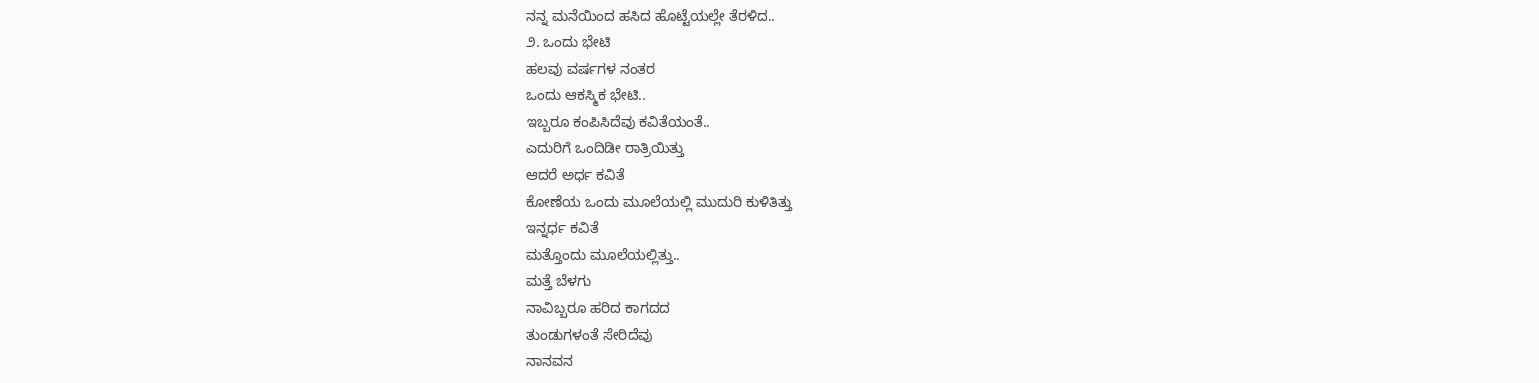ನನ್ನ ಮನೆಯಿಂದ ಹಸಿದ ಹೊಟ್ಟೆಯಲ್ಲೇ ತೆರಳಿದ..
೨. ಒಂದು ಭೇಟಿ
ಹಲವು ವರ್ಷಗಳ ನಂತರ
ಒಂದು ಆಕಸ್ಮಿಕ ಭೇಟಿ..
ಇಬ್ಬರೂ ಕಂಪಿಸಿದೆವು ಕವಿತೆಯಂತೆ..
ಎದುರಿಗೆ ಒಂದಿಡೀ ರಾತ್ರಿಯಿತ್ತು
ಆದರೆ ಅರ್ಧ ಕವಿತೆ
ಕೋಣೆಯ ಒಂದು ಮೂಲೆಯಲ್ಲಿ ಮುದುರಿ ಕುಳಿತಿತ್ತು
ಇನ್ನರ್ಧ ಕವಿತೆ
ಮತ್ತೊಂದು ಮೂಲೆಯಲ್ಲಿತ್ತು..
ಮತ್ತೆ ಬೆಳಗು
ನಾವಿಬ್ಬರೂ ಹರಿದ ಕಾಗದದ
ತುಂಡುಗಳಂತೆ ಸೇರಿದೆವು
ನಾನವನ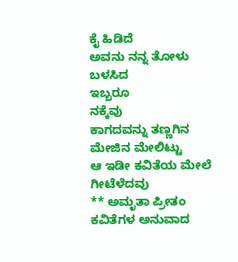ಕೈ ಹಿಡಿದೆ
ಅವನು ನನ್ನ ತೋಳು ಬಳಸಿದ
ಇಬ್ಬರೂ
ನಕ್ಕೆವು
ಕಾಗದವನ್ನು ತಣ್ಣಗಿನ ಮೇಜಿನ ಮೇಲಿಟ್ಟು
ಆ ಇಡೀ ಕವಿತೆಯ ಮೇಲೆ
ಗೀಟೆಳೆದವು
** ಅಮೃತಾ ಪ್ರೀತಂ ಕವಿತೆಗಳ ಅನುವಾದ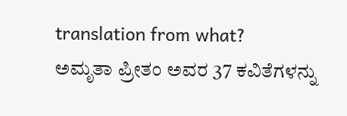translation from what?
ಅಮೃತಾ ಪ್ರೀತಂ ಅವರ 37 ಕವಿತೆಗಳನ್ನು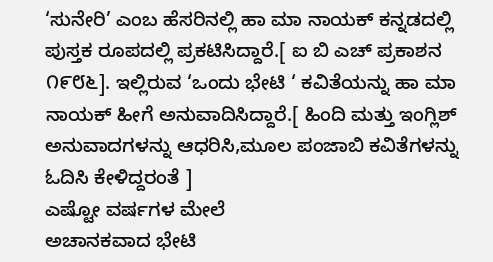‘ಸುನೇರಿ’ ಎಂಬ ಹೆಸರಿನಲ್ಲಿ ಹಾ ಮಾ ನಾಯಕ್ ಕನ್ನಡದಲ್ಲಿ ಪುಸ್ತಕ ರೂಪದಲ್ಲಿ ಪ್ರಕಟಿಸಿದ್ದಾರೆ.[ ಐ ಬಿ ಎಚ್ ಪ್ರಕಾಶನ ೧೯೮೬]. ಇಲ್ಲಿರುವ ‘ಒಂದು ಭೇಟಿ ‘ ಕವಿತೆಯನ್ನು ಹಾ ಮಾ ನಾಯಕ್ ಹೀಗೆ ಅನುವಾದಿಸಿದ್ದಾರೆ.[ ಹಿಂದಿ ಮತ್ತು ಇಂಗ್ಲಿಶ್ ಅನುವಾದಗಳನ್ನು ಆಧರಿಸಿ,ಮೂಲ ಪಂಜಾಬಿ ಕವಿತೆಗಳನ್ನು ಓದಿಸಿ ಕೇಳಿದ್ದರಂತೆ ]
ಎಷ್ಟೋ ವರ್ಷಗಳ ಮೇಲೆ
ಅಚಾನಕವಾದ ಭೇಟಿ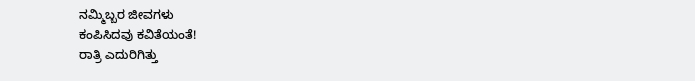ನಮ್ಮಿಬ್ಬರ ಜೀವಗಳು
ಕಂಪಿಸಿದವು ಕವಿತೆಯಂತೆ!
ರಾತ್ರಿ ಎದುರಿಗಿತ್ತು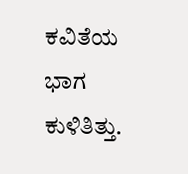ಕವಿತೆಯ ಭಾಗ ಕುಳಿತಿತ್ತು.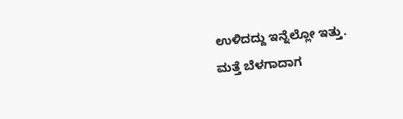ಉಳಿದದ್ದು ಇನ್ನೆಲ್ಲೋ ಇತ್ತು.
ಮತ್ತೆ ಬೆಳಗಾದಾಗ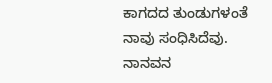ಕಾಗದದ ತುಂಡುಗಳಂತೆ
ನಾವು ಸಂಧಿಸಿದೆವು.
ನಾನವನ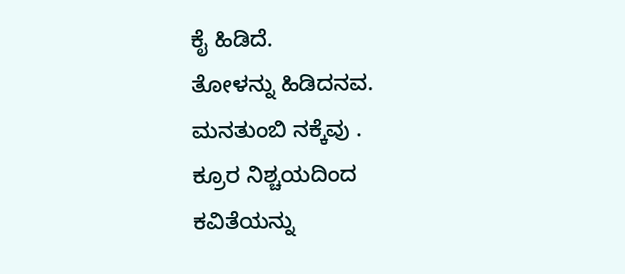ಕೈ ಹಿಡಿದೆ.
ತೋಳನ್ನು ಹಿಡಿದನವ.
ಮನತುಂಬಿ ನಕ್ಕೆವು .
ಕ್ರೂರ ನಿಶ್ಚಯದಿಂದ
ಕವಿತೆಯನ್ನು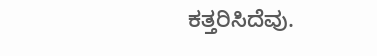ಕತ್ತರಿಸಿದೆವು.